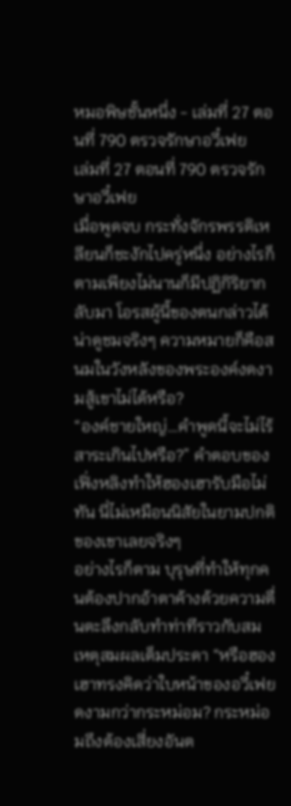หมอพิษชั้นหนึ่ง - เล่มที่ 27 ตอนที่ 790 ตรวจรักษาอวี๋เฟย
เล่มที่ 27 ตอนที่ 790 ตรวจรักษาอวี๋เฟย
เมื่อพูดจบ กระทั่งจักรพรรดิเหลียนก็ชะงักไปครู่หนึ่ง อย่างไรก็ตามเพียงไม่นานก็มีปฏิกิริยากลับมา โอรสผู้นี้ของตนกล่าวได้น่าดูชมจริงๆ ความหมายก็คือสนมในวังหลังของพระองค์งดงามสู้เขาไม่ได้หรือ?
“องค์ชายใหญ่…คำพูดนี้จะไม่ไร้สาระเกินไปหรือ?” คำตอบของเฟิ่งหลิงทำให้ฮองเฮารับมือไม่ทัน นี่ไม่เหมือนนิสัยในยามปกติของเขาเลยจริงๆ
อย่างไรก็ตาม บุรุษที่ทำให้ทุกคนต้องปากอ้าตาค้างด้วยความตื่นตะลึงกลับทำท่าทีราวกับสมเหตุสมผลเต็มประดา “หรือฮองเฮาทรงคิดว่าใบหน้าของอวี๋เฟยดงามกว่ากระหม่อม? กระหม่อมถึงต้องเสี่ยงอันต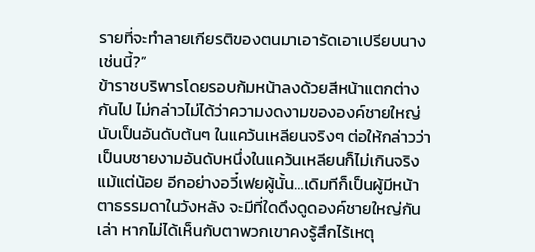รายที่จะทำลายเกียรติของตนมาเอารัดเอาเปรียบนางเช่นนี้?”
ข้าราชบริพารโดยรอบก้มหน้าลงด้วยสีหน้าแตกต่างกันไป ไม่กล่าวไม่ได้ว่าความงดงามขององค์ชายใหญ่นับเป็นอันดับต้นๆ ในแคว้นเหลียนจริงๆ ต่อให้กล่าวว่าเป็นบชายงามอันดับหนึ่งในแคว้นเหลียนก็ไม่เกินจริงแม้แต่น้อย อีกอย่างอวี๋เฟยผู้นั้น…เดิมทีก็เป็นผู้มีหน้าตาธรรมดาในวังหลัง จะมีที่ใดดึงดูดองค์ชายใหญ่กันเล่า หากไม่ได้เห็นกับตาพวกเขาคงรู้สึกไร้เหตุ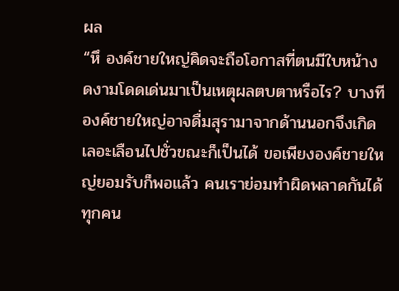ผล
“หึ องค์ชายใหญ่คิดจะถือโอกาสที่ตนมีใบหน้างดงามโดดเด่นมาเป็นเหตุผลตบตาหรือไร? บางทีองค์ชายใหญ่อาจดื่มสุรามาจากด้านนอกจึงเกิดเลอะเลือนไปชั่วขณะก็เป็นได้ ขอเพียงองค์ชายใหญ่ยอมรับก็พอแล้ว คนเราย่อมทำผิดพลาดกันได้ทุกคน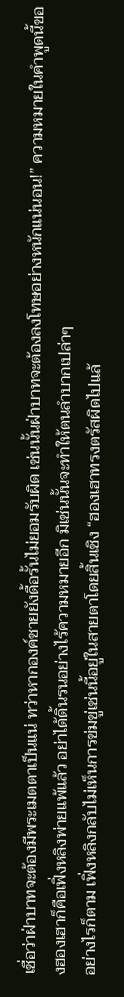เชื่อว่าฝ่าบาทจะต้องมีพระเมตตาเป็นแน่ ทว่าหากองค์ชายยังดื้อรั้นไม่ยอมรับผิด เช่นนั้นฝ่าบาทจะต้องลงโทษอย่างหนักแน่นอน!” ความหมายในคำพูดนี้ของฮองเฮาก็คือเฟิ่งหลิงพ่ายแพ้แล้ว อย่าได้ดิ้นรนอย่างไร้ความหมายอีก มิเช่นนั้นจะทำให้ตนลำบากเปล่าๆ
อย่างไรก็ตาม เฟิ่งหลิงกลับไม่เห็นการข่มขู่เช่นนี้อยู่ในสายตาโดยสิ้นเชิง “ฮองเฮาทรงตรัสผิดไปแล้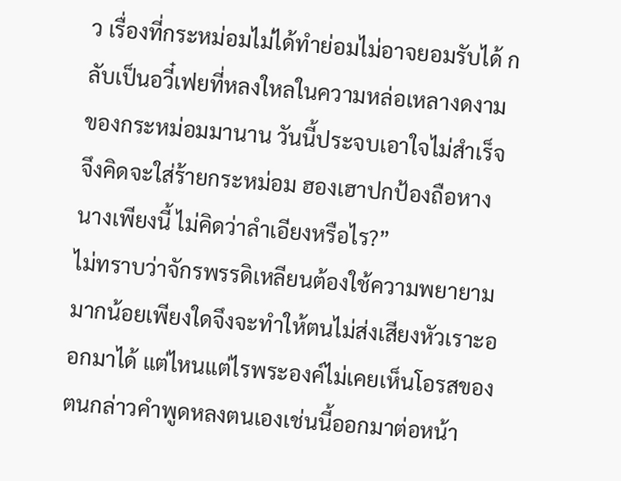ว เรื่องที่กระหม่อมไม่ได้ทำย่อมไม่อาจยอมรับได้ กลับเป็นอวี๋เฟยที่หลงใหลในความหล่อเหลางดงามของกระหม่อมมานาน วันนี้ประจบเอาใจไม่สำเร็จจึงคิดจะใส่ร้ายกระหม่อม ฮองเฮาปกป้องถือหางนางเพียงนี้ ไม่คิดว่าลำเอียงหรือไร?”
ไม่ทราบว่าจักรพรรดิเหลียนต้องใช้ความพยายามมากน้อยเพียงใดจึงจะทำให้ตนไม่ส่งเสียงหัวเราะออกมาได้ แต่ไหนแต่ไรพระองค์ไม่เคยเห็นโอรสของตนกล่าวคำพูดหลงตนเองเช่นนี้ออกมาต่อหน้า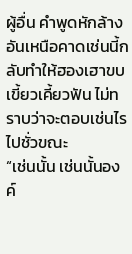ผู้อื่น คำพูดหักล้างอันเหนือคาดเช่นนี้กลับทำให้ฮองเฮาขบเขี้ยวเคี้ยวฟัน ไม่ทราบว่าจะตอบเช่นไรไปชั่วขณะ
“เช่นนั้น เช่นนั้นองค์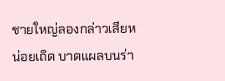ชายใหญ่ลองกล่าวเสียหน่อยเถิด บาดแผลบนร่า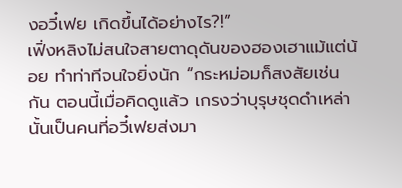งอวี๋เฟย เกิดขึ้นได้อย่างไร?!”
เฟิ่งหลิงไม่สนใจสายตาดุดันของฮองเฮาแม้แต่น้อย ทำท่าทีจนใจยิ่งนัก “กระหม่อมก็สงสัยเช่นกัน ตอนนี้เมื่อคิดดูแล้ว เกรงว่าบุรุษชุดดำเหล่านั้นเป็นคนที่อวี๋เฟยส่งมา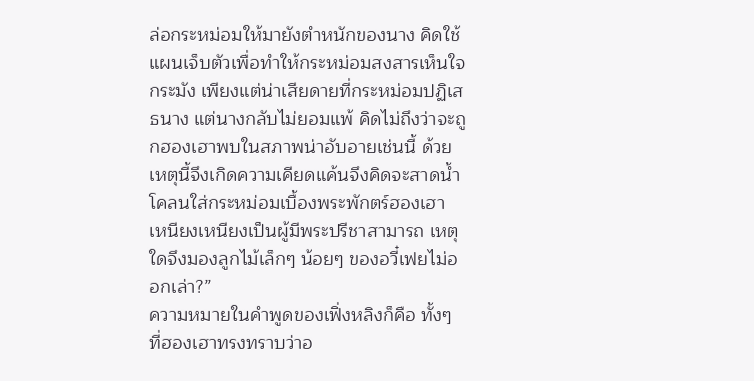ล่อกระหม่อมให้มายังตำหนักของนาง คิดใช้แผนเจ็บตัวเพื่อทำให้กระหม่อมสงสารเห็นใจกระมัง เพียงแต่น่าเสียดายที่กระหม่อมปฏิเสธนาง แต่นางกลับไม่ยอมแพ้ คิดไม่ถึงว่าจะถูกฮองเฮาพบในสภาพน่าอับอายเช่นนี้ ด้วยเหตุนี้จึงเกิดความเคียดแค้นจึงคิดจะสาดน้ำโคลนใส่กระหม่อมเบื้องพระพักตร์ฮองเฮา เหนียงเหนียงเป็นผู้มีพระปรีชาสามารถ เหตุใดจึงมองลูกไม้เล็กๆ น้อยๆ ของอวี๋เฟยไม่ออกเล่า?”
ความหมายในคำพูดของเฟิ่งหลิงก็คือ ทั้งๆ ที่ฮองเฮาทรงทราบว่าอ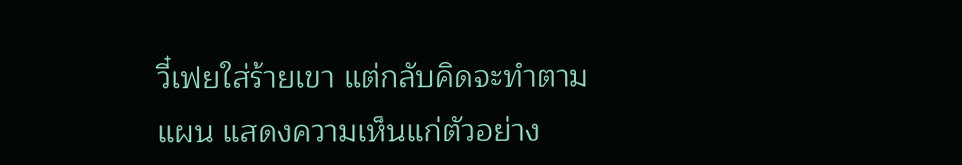วี๋เฟยใส่ร้ายเขา แต่กลับคิดจะทำตามแผน แสดงความเห็นแก่ตัวอย่าง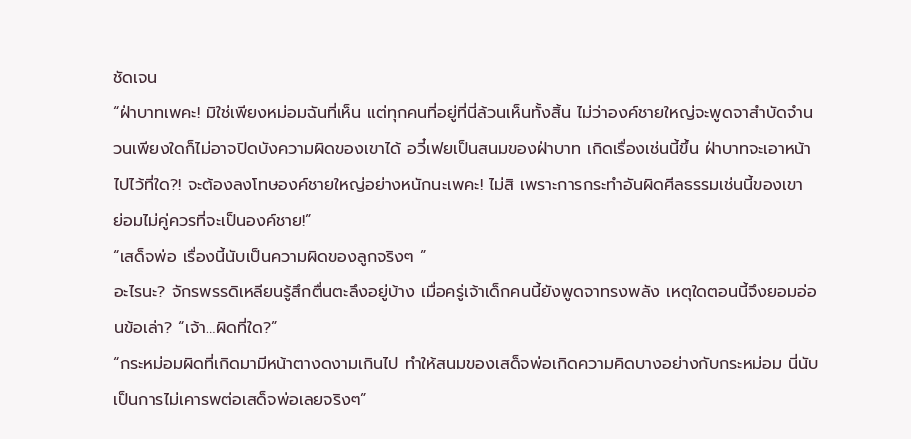ชัดเจน
“ฝ่าบาทเพคะ! มิใช่เพียงหม่อมฉันที่เห็น แต่ทุกคนที่อยู่ที่นี่ล้วนเห็นทั้งสิ้น ไม่ว่าองค์ชายใหญ่จะพูดจาสำบัดจำนวนเพียงใดก็ไม่อาจปิดบังความผิดของเขาได้ อวี๋เฟยเป็นสนมของฝ่าบาท เกิดเรื่องเช่นนี้ขึ้น ฝ่าบาทจะเอาหน้าไปไว้ที่ใด?! จะต้องลงโทษองค์ชายใหญ่อย่างหนักนะเพคะ! ไม่สิ เพราะการกระทำอันผิดศีลธรรมเช่นนี้ของเขา ย่อมไม่คู่ควรที่จะเป็นองค์ชาย!”
“เสด็จพ่อ เรื่องนี้นับเป็นความผิดของลูกจริงๆ ”
อะไรนะ? จักรพรรดิเหลียนรู้สึกตื่นตะลึงอยู่บ้าง เมื่อครู่เจ้าเด็กคนนี้ยังพูดจาทรงพลัง เหตุใดตอนนี้จึงยอมอ่อนข้อเล่า? “เจ้า…ผิดที่ใด?”
“กระหม่อมผิดที่เกิดมามีหน้าตางดงามเกินไป ทำให้สนมของเสด็จพ่อเกิดความคิดบางอย่างกับกระหม่อม นี่นับเป็นการไม่เคารพต่อเสด็จพ่อเลยจริงๆ”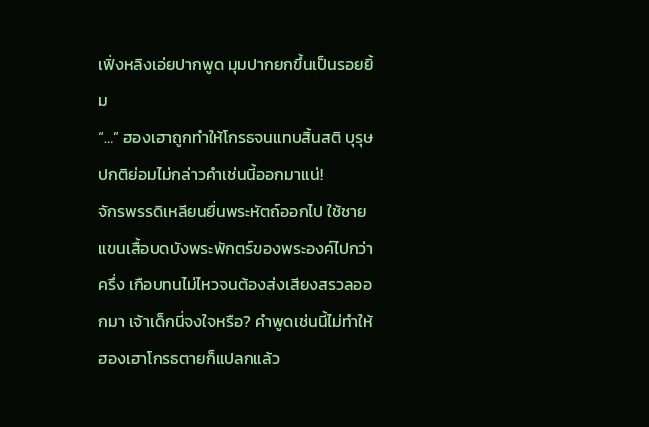เฟิ่งหลิงเอ่ยปากพูด มุมปากยกขึ้นเป็นรอยยิ้ม
“…” ฮองเฮาถูกทำให้โกรธจนแทบสิ้นสติ บุรุษปกติย่อมไม่กล่าวคำเช่นนี้ออกมาแน่!
จักรพรรดิเหลียนยื่นพระหัตถ์ออกไป ใช้ชายแขนเสื้อบดบังพระพักตร์ของพระองค์ไปกว่าครึ่ง เกือบทนไม่ไหวจนต้องส่งเสียงสรวลออกมา เจ้าเด็กนี่จงใจหรือ? คำพูดเช่นนี้ไม่ทำให้ฮองเฮาโกรธตายก็แปลกแล้ว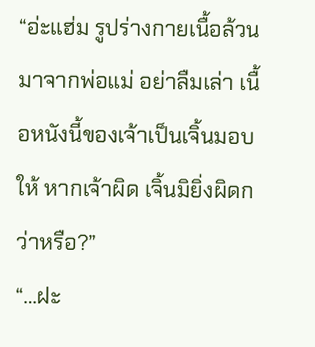“อ่ะแฮ่ม รูปร่างกายเนื้อล้วนมาจากพ่อแม่ อย่าลืมเล่า เนื้อหนังนี้ของเจ้าเป็นเจิ้นมอบให้ หากเจ้าผิด เจิ้นมิยิ่งผิดกว่าหรือ?”
“…ฝะ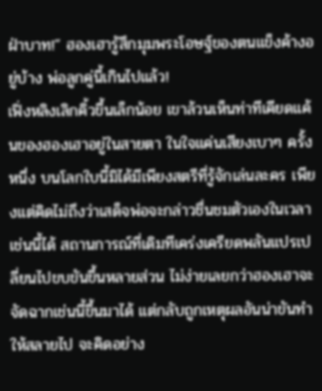ฝ่าบาท!” ฮองเฮารู้สึกมุมพระโอษฐ์ของตนแข็งค้างอยู่บ้าง พ่อลูกคู่นี้เกินไปแล้ว!
เฟิ่งหลิงเลิกคิ้วขึ้นเล็กน้อย เขาล้วนเห็นท่าทีเคียดแค้นของฮองเฮาอยู่ในสายตา ในใจแค่นเสียงเบาๆ ครั้งหนึ่ง บนโลกใบนี้มิได้มีเพียงสตรีที่รู้จักเล่นละคร เพียงแต่คิดไม่ถึงว่าเสด็จพ่อจะกล่าวชื่นชมตัวเองในเวลาเช่นนี้ได้ สถานการณ์ที่เดิมทีเคร่งเครียดพลันแปรเปลี่ยนไปขบขันขึ้นหลายส่วน ไม่ง่ายเลยกว่าฮองเฮาจะจัดฉากเช่นนี้ขึ้นมาได้ แต่กลับถูกเหตุผลอันน่าขันทำให้สลายไป จะคิดอย่าง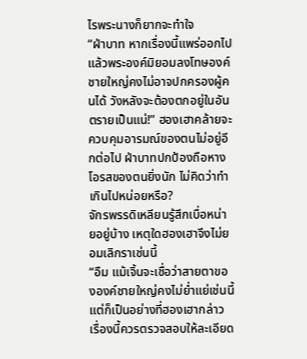ไรพระนางก็ยากจะทำใจ
“ฝ่าบาท หากเรื่องนี้แพร่ออกไปแล้วพระองค์มิยอมลงโทษองค์ชายใหญ่คงไม่อาจปกครองผู้คนได้ วังหลังจะต้องตกอยู่ในอันตรายเป็นแน่!” ฮองเฮาคล้ายจะควบคุมอารมณ์ของตนไม่อยู่อีกต่อไป ฝ่าบาทปกป้องถือหางโอรสของตนยิ่งนัก ไม่คิดว่าทำเกินไปหน่อยหรือ?
จักรพรรดิเหลียนรู้สึกเบื่อหน่ายอยู่บ้าง เหตุใดฮองเฮาจึงไม่ยอมเลิกราเช่นนี้
“อืม แม้เจิ้นจะเชื่อว่าสายตาขององค์ชายใหญ่คงไม่ย่ำแย่เช่นนี้ แต่ก็เป็นอย่างที่ฮองเฮากล่าว เรื่องนี้ควรตรวจสอบให้ละเอียด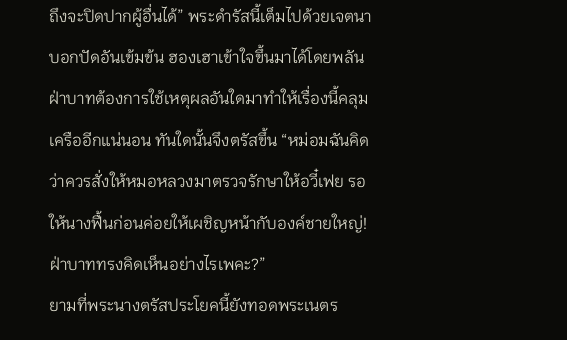ถึงจะปิดปากผู้อื่นได้” พระดํารัสนี้เต็มไปด้วยเจตนาบอกปัดอันเข้มข้น ฮองเฮาเข้าใจขึ้นมาได้โดยพลัน ฝ่าบาทต้องการใช้เหตุผลอันใดมาทำให้เรื่องนี้คลุมเครืออีกแน่นอน ทันใดนั้นจึงตรัสขึ้น “หม่อมฉันคิดว่าควรสั่งให้หมอหลวงมาตรวจรักษาให้อวี๋เฟย รอให้นางฟื้นก่อนค่อยให้เผชิญหน้ากับองค์ชายใหญ่! ฝ่าบาททรงคิดเห็นอย่างไรเพคะ?”
ยามที่พระนางตรัสประโยคนี้ยังทอดพระเนตร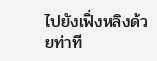ไปยังเฟิ่งหลิงด้วยท่าที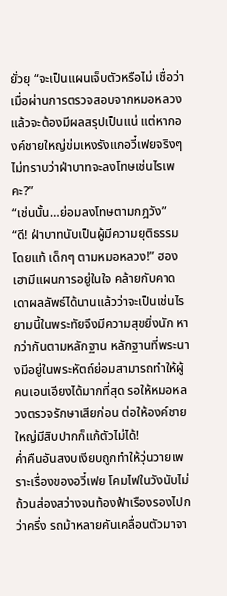ยั่วยุ “จะเป็นแผนเจ็บตัวหรือไม่ เชื่อว่าเมื่อผ่านการตรวจสอบจากหมอหลวงแล้วจะต้องมีผลสรุปเป็นแน่ แต่หากองค์ชายใหญ่ข่มเหงรังแกอวี๋เฟยจริงๆ ไม่ทราบว่าฝ่าบาทจะลงโทษเช่นไรเพคะ?”
“เช่นนั้น…ย่อมลงโทษตามกฎวัง”
“ดี! ฝ่าบาทนับเป็นผู้มีความยุติธรรมโดยแท้ เด็กๆ ตามหมอหลวง!” ฮองเฮามีแผนการอยู่ในใจ คล้ายกับคาดเดาผลลัพธ์ได้นานแล้วว่าจะเป็นเช่นไร ยามนี้ในพระทัยจึงมีความสุขยิ่งนัก หากว่ากันตามหลักฐาน หลักฐานที่พระนางมีอยู่ในพระหัตถ์ย่อมสามารถทำให้ผู้คนเอนเอียงได้มากที่สุด รอให้หมอหลวงตรวจรักษาเสียก่อน ต่อให้องค์ชายใหญ่มีสิบปากก็แก้ตัวไม่ได้!
ค่ำคืนอันสงบเงียบถูกทำให้วุ่นวายเพราะเรื่องของอวี๋เฟย โคมไฟในวังนับไม่ถ้วนส่องสว่างจนท้องฟ้าเรืองรองไปกว่าครึ่ง รถม้าหลายคันเคลื่อนตัวมาจา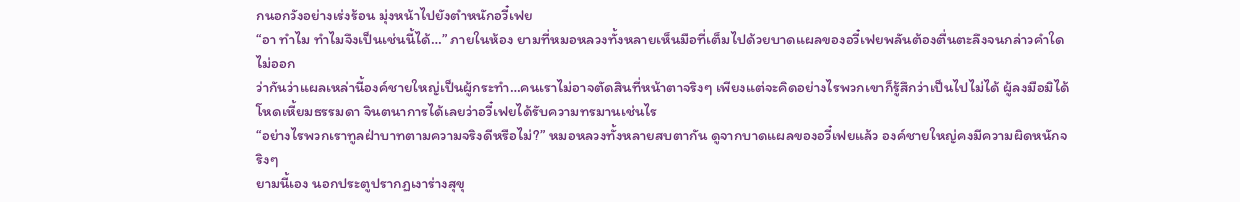กนอกวังอย่างเร่งร้อน มุ่งหน้าไปยังตำหนักอวี๋เฟย
“อา ทำไม ทำไมจึงเป็นเช่นนี้ได้…” ภายในห้อง ยามที่หมอหลวงทั้งหลายเห็นมือที่เต็มไปด้วยบาดแผลของอวี๋เฟยพลันต้องตื่นตะลึงจนกล่าวคำใดไม่ออก
ว่ากันว่าแผลเหล่านี้องค์ชายใหญ่เป็นผู้กระทำ…คนเราไม่อาจตัดสินที่หน้าตาจริงๆ เพียงแต่จะคิดอย่างไรพวกเขาก็รู้สึกว่าเป็นไปไม่ได้ ผู้ลงมือมิได้โหดเหี้ยมธรรมดา จินตนาการได้เลยว่าอวี๋เฟยได้รับความทรมานเช่นไร
“อย่างไรพวกเราทูลฝ่าบาทตามความจริงดีหรือไม่?” หมอหลวงทั้งหลายสบตากัน ดูจากบาดแผลของอวี๋เฟยแล้ว องค์ชายใหญ่คงมีความผิดหนักจริงๆ
ยามนี้เอง นอกประตูปรากฏเงาร่างสุขุ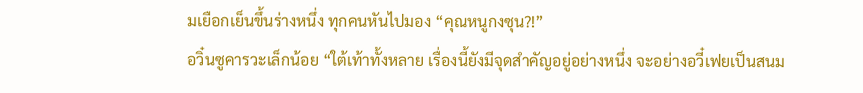มเยือกเย็นขึ้นร่างหนึ่ง ทุกคนหันไปมอง “คุณหนูกงซุน?!”
อวิ๋นซูคารวะเล็กน้อย “ใต้เท้าทั้งหลาย เรื่องนี้ยังมีจุดสำคัญอยู่อย่างหนึ่ง จะอย่างอวี๋เฟยเป็นสนม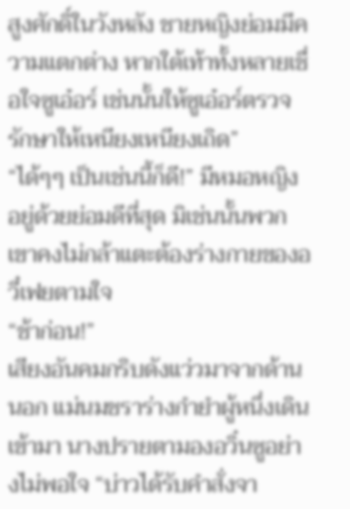สูงศักดิ์ในวังหลัง ชายหญิงย่อมมีความแตกต่าง หากใต้เท้าทั้งหลายเชื่อใจซูเอ๋อร์ เช่นนั้นให้ซูเอ๋อร์ตรวจรักษาให้เหนียงเหนียงเถิด”
“ได้ๆๆ เป็นเช่นนี้ก็ดี!” มีหมอหญิงอยู่ด้วยย่อมดีที่สุด มิเช่นนั้นพวกเขาคงไม่กล้าแตะต้องร่างกายของอวี๋เฟยตามใจ
“ช้าก่อน!”
เสียงอันคมกริบดังแว่วมาจากด้านนอก แม่นมชราร่างกำยำผู้หนึ่งเดินเข้ามา นางปรายตามองอวิ๋นซูอย่างไม่พอใจ “บ่าวได้รับคำสั่งจา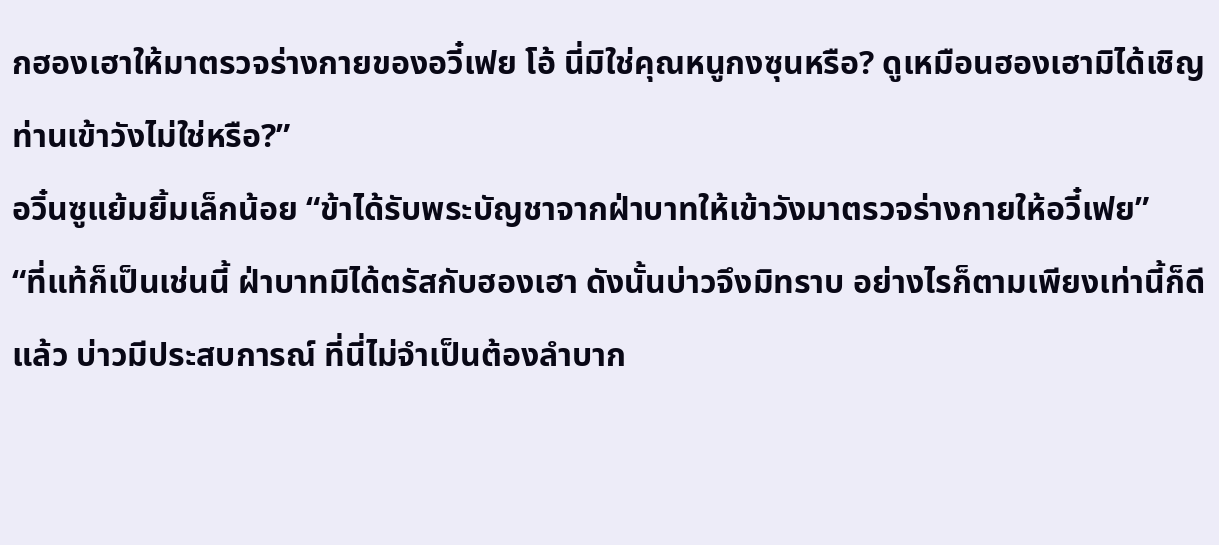กฮองเฮาให้มาตรวจร่างกายของอวี๋เฟย โอ้ นี่มิใช่คุณหนูกงซุนหรือ? ดูเหมือนฮองเฮามิได้เชิญท่านเข้าวังไม่ใช่หรือ?”
อวิ๋นซูแย้มยิ้มเล็กน้อย “ข้าได้รับพระบัญชาจากฝ่าบาทให้เข้าวังมาตรวจร่างกายให้อวี๋เฟย”
“ที่แท้ก็เป็นเช่นนี้ ฝ่าบาทมิได้ตรัสกับฮองเฮา ดังนั้นบ่าวจึงมิทราบ อย่างไรก็ตามเพียงเท่านี้ก็ดีแล้ว บ่าวมีประสบการณ์ ที่นี่ไม่จำเป็นต้องลำบาก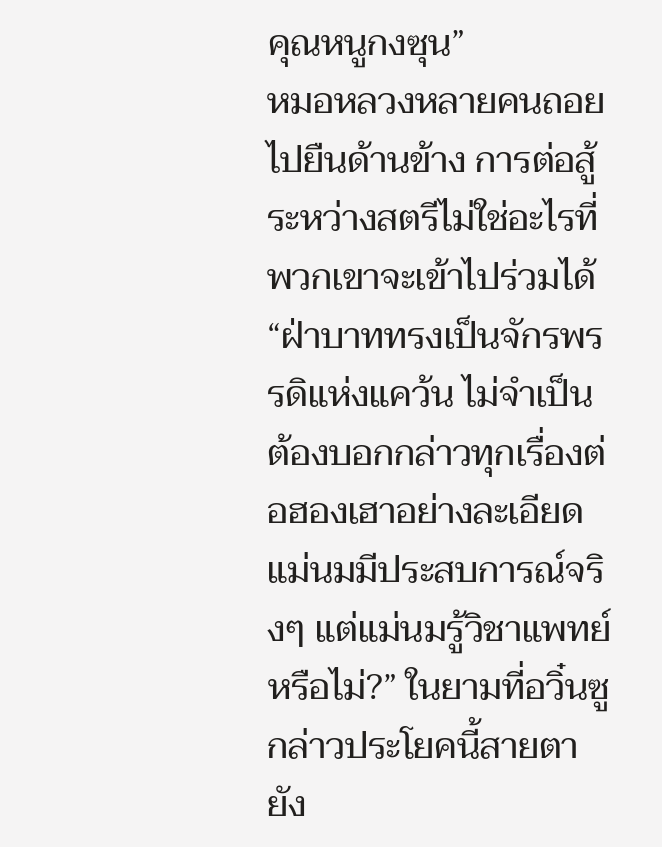คุณหนูกงซุน”
หมอหลวงหลายคนถอยไปยืนด้านข้าง การต่อสู้ระหว่างสตรีไม่ใช่อะไรที่พวกเขาจะเข้าไปร่วมได้
“ฝ่าบาททรงเป็นจักรพรรดิแห่งแคว้น ไม่จำเป็นต้องบอกกล่าวทุกเรื่องต่อฮองเฮาอย่างละเอียด แม่นมมีประสบการณ์จริงๆ แต่แม่นมรู้วิชาแพทย์หรือไม่?” ในยามที่อวิ๋นซูกล่าวประโยคนี้สายตายัง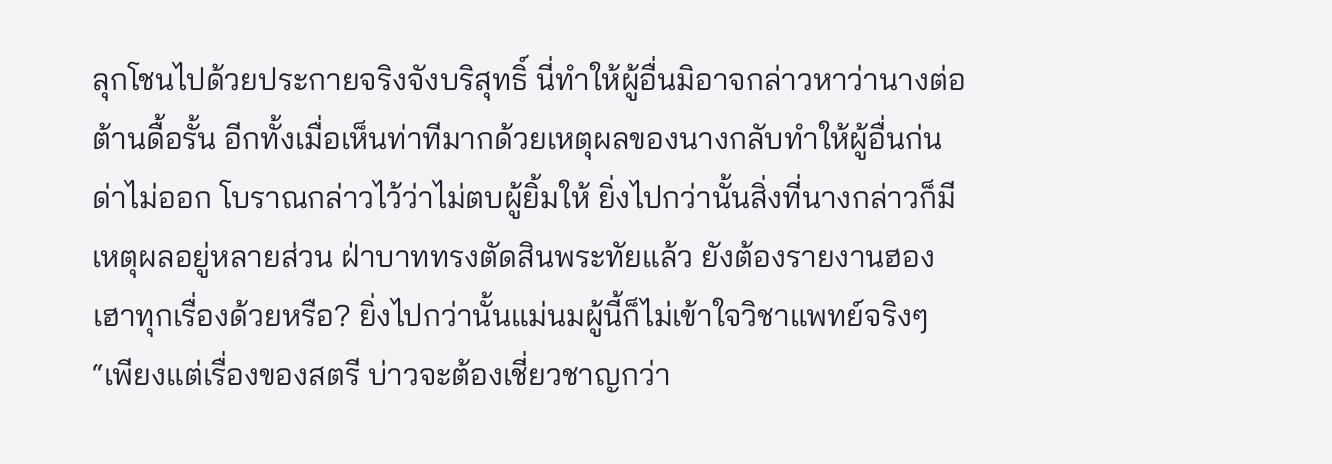ลุกโชนไปด้วยประกายจริงจังบริสุทธิ์ นี่ทำให้ผู้อื่นมิอาจกล่าวหาว่านางต่อต้านดื้อรั้น อีกทั้งเมื่อเห็นท่าทีมากด้วยเหตุผลของนางกลับทำให้ผู้อื่นก่นด่าไม่ออก โบราณกล่าวไว้ว่าไม่ตบผู้ยิ้มให้ ยิ่งไปกว่านั้นสิ่งที่นางกล่าวก็มีเหตุผลอยู่หลายส่วน ฝ่าบาททรงตัดสินพระทัยแล้ว ยังต้องรายงานฮองเฮาทุกเรื่องด้วยหรือ? ยิ่งไปกว่านั้นแม่นมผู้นี้ก็ไม่เข้าใจวิชาแพทย์จริงๆ
“เพียงแต่เรื่องของสตรี บ่าวจะต้องเชี่ยวชาญกว่า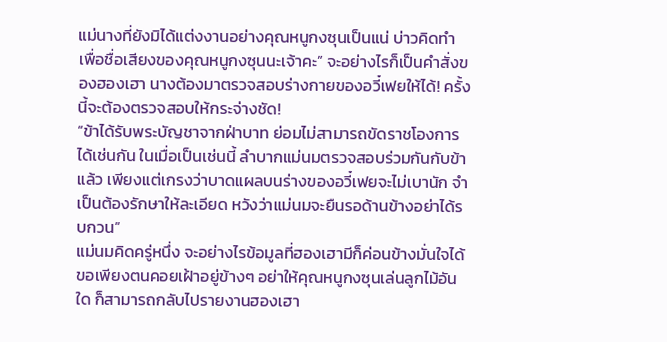แม่นางที่ยังมิได้แต่งงานอย่างคุณหนูกงซุนเป็นแน่ บ่าวคิดทำเพื่อชื่อเสียงของคุณหนูกงซุนนะเจ้าคะ” จะอย่างไรก็เป็นคำสั่งของฮองเฮา นางต้องมาตรวจสอบร่างกายของอวี๋เฟยให้ได้! ครั้งนี้จะต้องตรวจสอบให้กระจ่างชัด!
“ข้าได้รับพระบัญชาจากฝ่าบาท ย่อมไม่สามารถขัดราชโองการได้เช่นกัน ในเมื่อเป็นเช่นนี้ ลำบากแม่นมตรวจสอบร่วมกันกับข้าแล้ว เพียงแต่เกรงว่าบาดแผลบนร่างของอวี๋เฟยจะไม่เบานัก จำเป็นต้องรักษาให้ละเอียด หวังว่าแม่นมจะยืนรอด้านข้างอย่าได้รบกวน”
แม่นมคิดครู่หนึ่ง จะอย่างไรข้อมูลที่ฮองเฮามีก็ค่อนข้างมั่นใจได้ ขอเพียงตนคอยเฝ้าอยู่ข้างๆ อย่าให้คุณหนูกงซุนเล่นลูกไม้อันใด ก็สามารถกลับไปรายงานฮองเฮา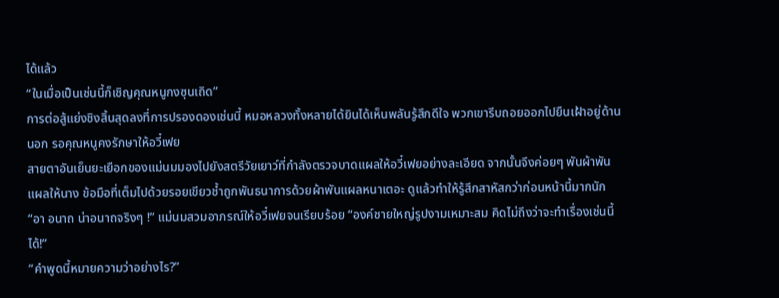ได้แล้ว
“ในเมื่อเป็นเช่นนี้ก็เชิญคุณหนูกงซุนเถิด”
การต่อสู้แย่งชิงสิ้นสุดลงที่การปรองดองเช่นนี้ หมอหลวงทั้งหลายได้ยินได้เห็นพลันรู้สึกดีใจ พวกเขารีบถอยออกไปยืนเฝ้าอยู่ด้านนอก รอคุณหนูคงรักษาให้อวี๋เฟย
สายตาอันเย็นยะเยือกของแม่นมมองไปยังสตรีวัยเยาว์ที่กำลังตรวจบาดแผลให้อวี๋เฟยอย่างละเอียด จากนั้นจึงค่อยๆ พันผ้าพันแผลให้นาง ข้อมือที่เต็มไปด้วยรอยเขียวช้ำถูกพันธนาการด้วยผ้าพันแผลหนาเตอะ ดูแล้วทำให้รู้สึกสาหัสกว่าก่อนหน้านี้มากนัก
“อา อนาถ น่าอนาถจริงๆ !” แม่นมสวมอาภรณ์ให้อวี๋เฟยจนเรียบร้อย “องค์ชายใหญ่รูปงามเหมาะสม คิดไม่ถึงว่าจะทำเรื่องเช่นนี้ได้!”
“คำพูดนี้หมายความว่าอย่างไร?”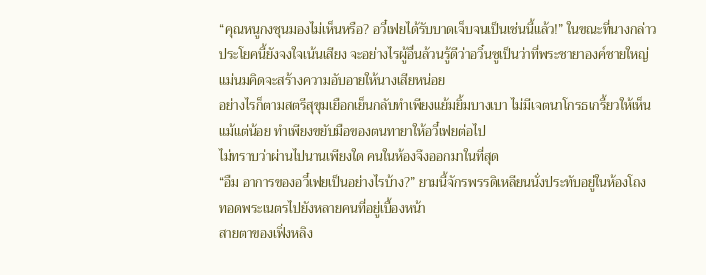“คุณหนูกงซุนมองไม่เห็นหรือ? อวี๋เฟยได้รับบาดเจ็บจนเป็นเช่นนี้แล้ว!” ในขณะที่นางกล่าวประโยคนี้ยังจงใจเน้นเสียง จะอย่างไรผู้อื่นล้วนรู้ดีว่าอวิ๋นซูเป็นว่าที่พระชายาองค์ชายใหญ่ แม่นมคิดจะสร้างความอับอายให้นางเสียหน่อย
อย่างไรก็ตามสตรีสุขุมเยือกเย็นกลับทำเพียงแย้มยิ้มบางเบา ไม่มีเจตนาโกรธเกรี้ยวให้เห็นแม้แต่น้อย ทำเพียงขยับมือของตนทายาให้อวี๋เฟยต่อไป
ไม่ทราบว่าผ่านไปนานเพียงใด คนในห้องจึงออกมาในที่สุด
“อืม อาการของอวี๋เฟยเป็นอย่างไรบ้าง?” ยามนี้จักรพรรดิเหลียนนั่งประทับอยู่ในห้องโถง ทอดพระเนตรไปยังหลายคนที่อยู่เบื้องหน้า
สายตาของเฟิ่งหลิง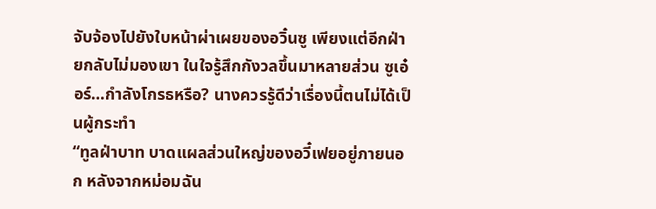จับจ้องไปยังใบหน้าผ่าเผยของอวิ๋นซู เพียงแต่อีกฝ่ายกลับไม่มองเขา ในใจรู้สึกกังวลขึ้นมาหลายส่วน ซูเอ๋อร์…กำลังโกรธหรือ? นางควรรู้ดีว่าเรื่องนี้ตนไม่ได้เป็นผู้กระทำ
“ทูลฝ่าบาท บาดแผลส่วนใหญ่ของอวี๋เฟยอยู่ภายนอก หลังจากหม่อมฉัน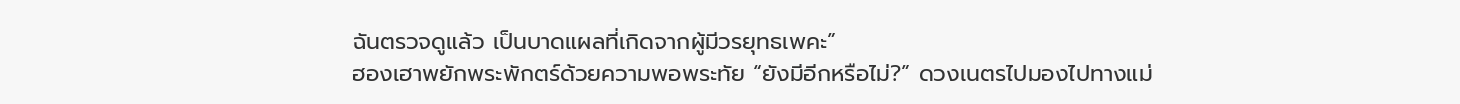ฉันตรวจดูแล้ว เป็นบาดแผลที่เกิดจากผู้มีวรยุทธเพคะ”
ฮองเฮาพยักพระพักตร์ด้วยความพอพระทัย “ยังมีอีกหรือไม่?” ดวงเนตรไปมองไปทางแม่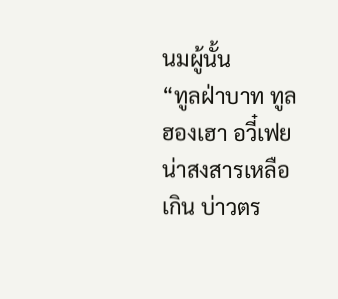นมผู้นั้น
“ทูลฝ่าบาท ทูลฮองเฮา อวี๋เฟยน่าสงสารเหลือเกิน บ่าวตร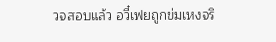วจสอบแล้ว อวี๋เฟยถูกข่มเหงจริ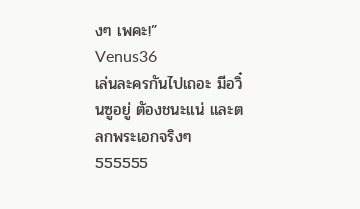งๆ เพคะ!”
Venus36
เล่นละครกันไปเถอะ มีอวิ๋นซูอยู่ ตัองชนะแน่ และตลกพระเอกจริงๆ 555555